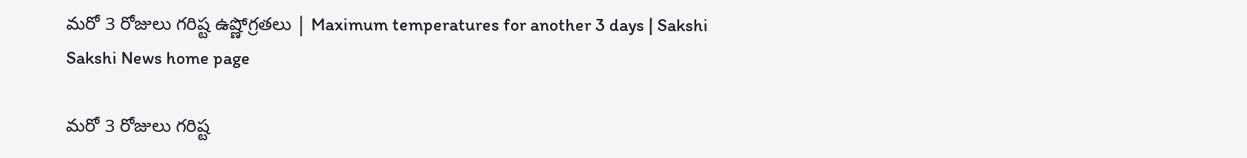మరో 3 రోజులు గరిష్ట ఉష్ణోగ్రతలు | Maximum temperatures for another 3 days | Sakshi
Sakshi News home page

మరో 3 రోజులు గరిష్ట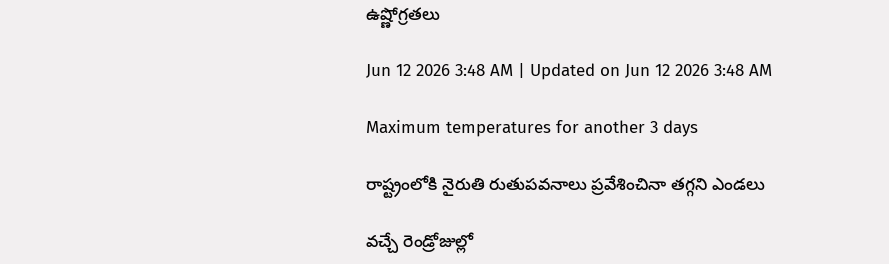ఉష్ణోగ్రతలు

Jun 12 2026 3:48 AM | Updated on Jun 12 2026 3:48 AM

Maximum temperatures for another 3 days

రాష్ట్రంలోకి నైరుతి రుతుపవనాలు ప్రవేశించినా తగ్గని ఎండలు

వచ్చే రెండ్రోజుల్లో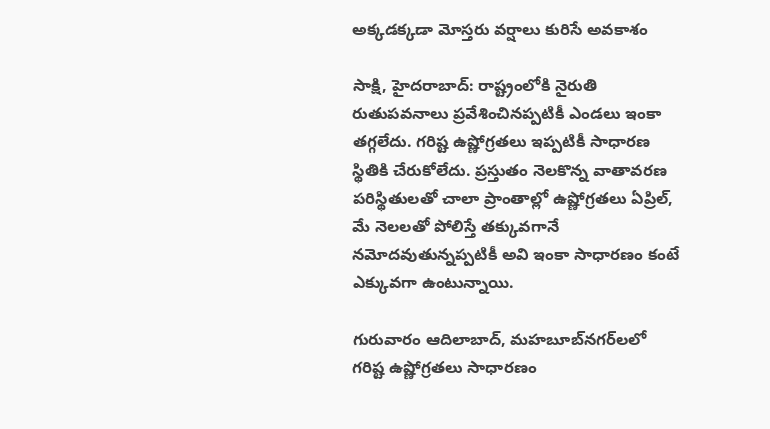అక్కడక్కడా మోస్తరు వర్షాలు కురిసే అవకాశం

సాక్షి, హైదరాబాద్‌: రాష్ట్రంలోకి నైరుతి రుతుపవనాలు ప్రవేశించినప్పటికీ ఎండలు ఇంకా తగ్గలేదు. గరిష్ట ఉష్ణోగ్రతలు ఇప్పటికీ సాధారణ స్థితికి చేరుకోలేదు. ప్రస్తుతం నెలకొన్న వాతావరణ పరిస్థితులతో చాలా ప్రాంతాల్లో ఉష్ణోగ్రతలు ఏప్రిల్, మే నెలలతో పోలిస్తే తక్కువగానే నమోదవుతున్నప్పటికీ అవి ఇంకా సాధారణం కంటే ఎక్కువగా ఉంటున్నాయి.

గురువారం ఆదిలాబాద్, మహబూబ్‌నగర్‌లలో గరిష్ట ఉష్ణోగ్రతలు సాధారణం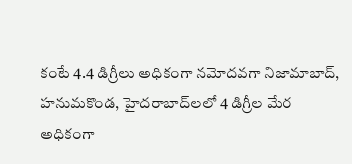కంటే 4.4 డిగ్రీలు అధికంగా నమోదవగా నిజామాబాద్, హనుమకొండ, హైదరాబాద్‌లలో 4 డిగ్రీల మేర అధికంగా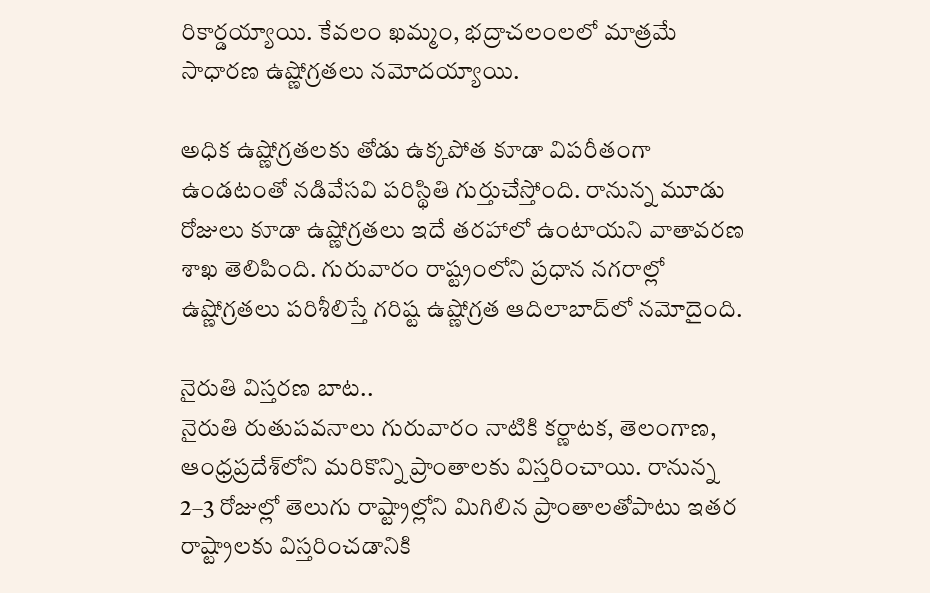రికార్డయ్యాయి. కేవలం ఖమ్మం, భద్రాచలంలలో మాత్రమే సాధారణ ఉష్ణోగ్రతలు నమోదయ్యాయి.

అధిక ఉష్ణోగ్రతలకు తోడు ఉక్కపోత కూడా విపరీతంగా ఉండటంతో నడివేసవి పరిస్థితి గుర్తుచేస్తోంది. రానున్న మూడు రోజులు కూడా ఉష్ణోగ్రతలు ఇదే తరహాలో ఉంటాయని వాతావరణ శాఖ తెలిపింది. గురువారం రాష్ట్రంలోని ప్రధాన నగరాల్లో ఉష్ణోగ్రతలు పరిశీలిస్తే గరిష్ట ఉష్ణోగ్రత ఆదిలాబాద్‌లో నమోదైంది.

నైరుతి విస్తరణ బాట..
నైరుతి రుతుపవనాలు గురువారం నాటికి కర్ణాటక, తెలంగాణ, ఆంధ్రప్రదేశ్‌లోని మరికొన్ని ప్రాంతాలకు విస్తరించాయి. రానున్న 2–3 రోజుల్లో తెలుగు రాష్ట్రాల్లోని మిగిలిన ప్రాంతాలతోపాటు ఇతర రాష్ట్రాలకు విస్తరించడానికి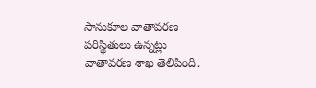సానుకూల వాతావరణ పరిస్థితులు ఉన్నట్లు వాతావరణ శాఖ తెలిపింది.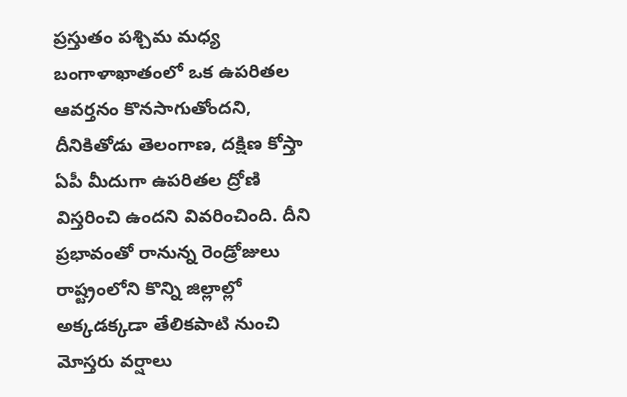ప్రస్తుతం పశ్చిమ మధ్య బంగాళాఖాతంలో ఒక ఉపరితల ఆవర్తనం కొనసాగుతోందని, దీనికితోడు తెలంగాణ, దక్షిణ కోస్తా ఏపీ మీదుగా ఉపరితల ద్రోణి విస్తరించి ఉందని వివరించింది. దీని ప్రభావంతో రానున్న రెండ్రోజులు రాష్ట్రంలోని కొన్ని జిల్లాల్లో అక్కడక్కడా తేలికపాటి నుంచి మోస్తరు వర్షాలు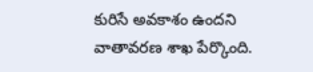కురిసే అవకాశం ఉందని వాతావరణ శాఖ పేర్కొంది.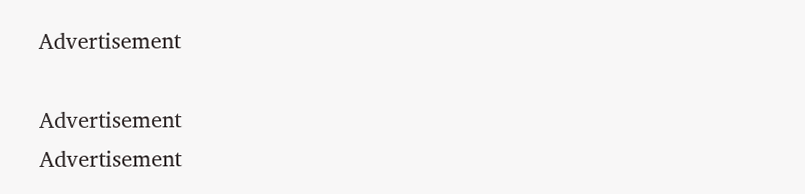Advertisement

Advertisement
Advertisement